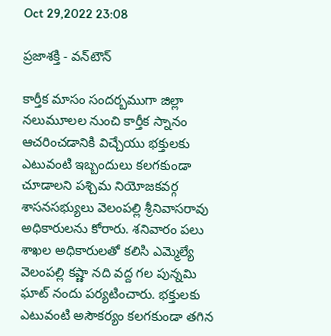Oct 29,2022 23:08

ప్రజాశక్తి - వన్‌టౌన్‌

కార్తీక మాసం సందర్బముగా జిల్లా నలుమూలల నుంచి కార్తీక స్నానం ఆచరించడానికి విచ్చేయు భక్తులకు ఎటువంటి ఇబ్బందులు కలగకుండా చూడాలని పశ్చిమ నియోజకవర్గ శాసనసభ్యులు వెలంపల్లి శ్రీనివాసరావు అధికారులను కోరారు. శనివారం పలు శాఖల అధికారులతో కలిసి ఎమ్మెల్యే వెలంపల్లి కష్ణా నది వద్ద గల పున్నమి ఘాట్‌ నందు పర్యటించారు. భక్తులకు ఎటువంటి అసౌకర్యం కలగకుండా తగిన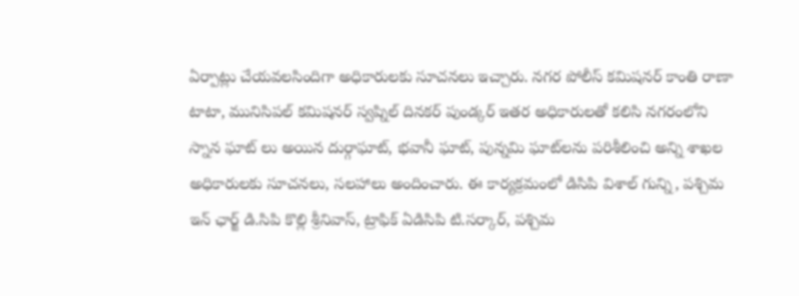ఏర్పాట్లు చేయవలసిందిగా అధికారులకు సూచనలు ఇచ్చారు. నగర పోలీస్‌ కమిషనర్‌ కాంతి రాణా టాటా, మునిసిపల్‌ కమిషనర్‌ స్వప్నిల్‌ దినకర్‌ పుండ్కర్‌ ఇతర అధికారులతో కలిసి నగరంలోని స్నాన ఘాట్‌ లు అయిన దుర్గాఘాట్‌, భవానీ ఘాట్‌, పున్నమి ఘాట్‌లను పరిశీలించి అన్ని శాఖల అధికారులకు సూచనలు, సలహాలు అందించారు. ఈ కార్యక్రమంలో డిసిపి విశాల్‌ గున్ని, పశ్చిమ ఇన్‌ ఛార్జ్‌ డి.సిపి కొల్లి శ్రీనివాస్‌, ట్రాఫిక్‌ ఏడిసిపి టి.సర్కార్‌, పశ్చిమ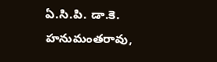ఏ.సి.పి. డా.కె. హనుమంతరావు,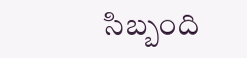సిబ్బంది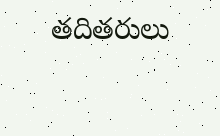తదితరులు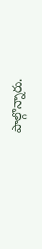పాల్గొన్నారు.